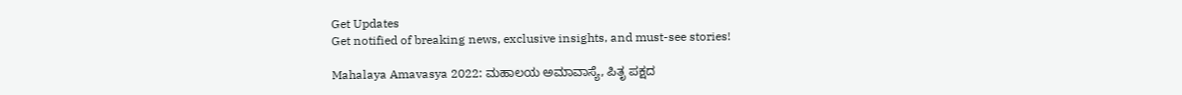Get Updates
Get notified of breaking news, exclusive insights, and must-see stories!

Mahalaya Amavasya 2022: ಮಹಾಲಯ ಅಮಾವಾಸ್ಯೆ, ಪಿತೃ ಪಕ್ಷದ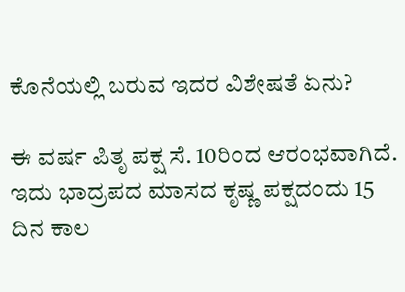ಕೊನೆಯಲ್ಲಿ ಬರುವ ಇದರ ವಿಶೇಷತೆ ಏನು?

ಈ ವರ್ಷ ಪಿತೃ ಪಕ್ಷ ಸೆ. 10ರಿಂದ ಆರಂಭವಾಗಿದೆ. ಇದು ಭಾದ್ರಪದ ಮಾಸದ ಕೃಷ್ಣ ಪಕ್ಷದಂದು 15 ದಿನ ಕಾಲ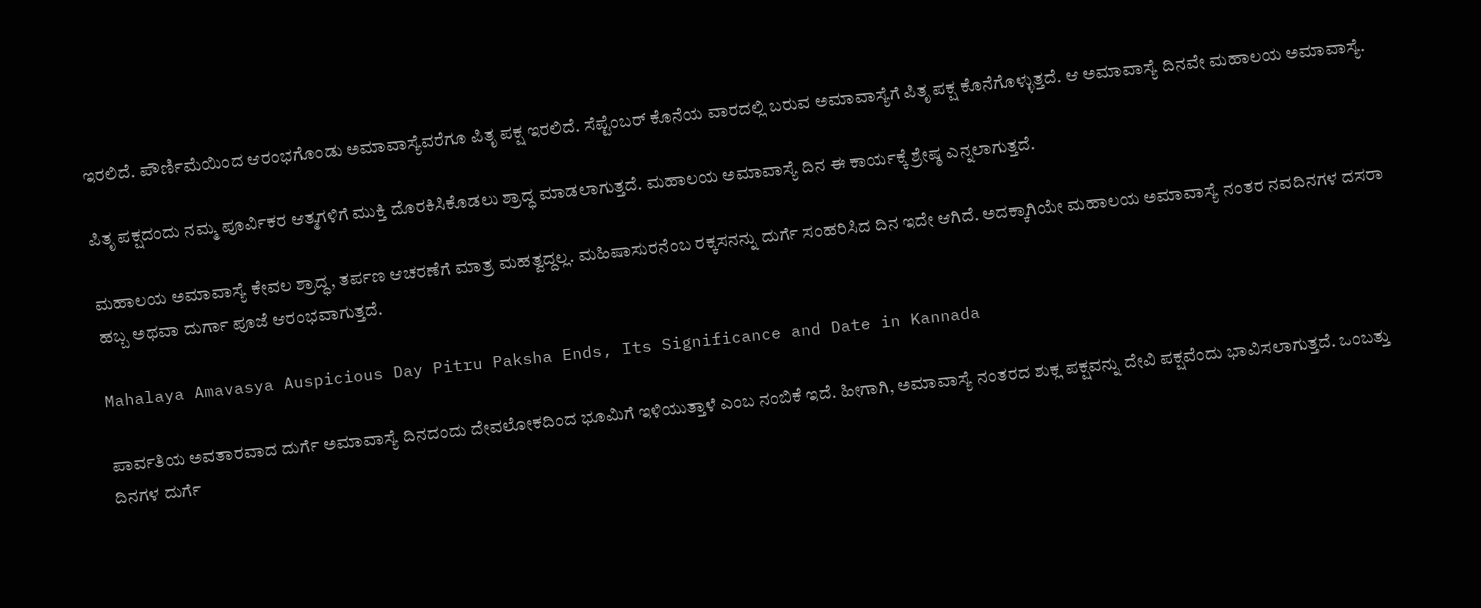ಇರಲಿದೆ. ಪೌರ್ಣಿಮೆಯಿಂದ ಆರಂಭಗೊಂಡು ಅಮಾವಾಸ್ಯೆವರೆಗೂ ಪಿತೃ ಪಕ್ಷ ಇರಲಿದೆ. ಸೆಪ್ಟೆಂಬರ್ ಕೊನೆಯ ವಾರದಲ್ಲಿ ಬರುವ ಅಮಾವಾಸ್ಯೆಗೆ ಪಿತೃ ಪಕ್ಷ ಕೊನೆಗೊಳ್ಳುತ್ತದೆ. ಆ ಅಮಾವಾಸ್ಯೆ ದಿನವೇ ಮಹಾಲಯ ಅಮಾವಾಸ್ಯೆ.

ಪಿತೃ ಪಕ್ಷದಂದು ನಮ್ಮ ಪೂರ್ವಿಕರ ಆತ್ಮಗಳಿಗೆ ಮುಕ್ತಿ ದೊರಕಿಸಿಕೊಡಲು ಶ್ರಾದ್ಧ ಮಾಡಲಾಗುತ್ತದೆ. ಮಹಾಲಯ ಅಮಾವಾಸ್ಯೆ ದಿನ ಈ ಕಾರ್ಯಕ್ಕೆ ಶ್ರೇಷ್ಠ ಎನ್ನಲಾಗುತ್ತದೆ.

ಮಹಾಲಯ ಅಮಾವಾಸ್ಯೆ ಕೇವಲ ಶ್ರಾದ್ಧ, ತರ್ಪಣ ಆಚರಣೆಗೆ ಮಾತ್ರ ಮಹತ್ವದ್ದಲ್ಲ. ಮಹಿಷಾಸುರನೆಂಬ ರಕ್ಕಸನನ್ನು ದುರ್ಗೆ ಸಂಹರಿಸಿದ ದಿನ ಇದೇ ಆಗಿದೆ. ಅದಕ್ಕಾಗಿಯೇ ಮಹಾಲಯ ಅಮಾವಾಸ್ಯೆ ನಂತರ ನವದಿನಗಳ ದಸರಾ ಹಬ್ಬ ಅಥವಾ ದುರ್ಗಾ ಪೂಜೆ ಆರಂಭವಾಗುತ್ತದೆ.

Mahalaya Amavasya Auspicious Day Pitru Paksha Ends, Its Significance and Date in Kannada

ಪಾರ್ವತಿಯ ಅವತಾರವಾದ ದುರ್ಗೆ ಅಮಾವಾಸ್ಯೆ ದಿನದಂದು ದೇವಲೋಕದಿಂದ ಭೂಮಿಗೆ ಇಳಿಯುತ್ತಾಳೆ ಎಂಬ ನಂಬಿಕೆ ಇದೆ. ಹೀಗಾಗಿ, ಅಮಾವಾಸ್ಯೆ ನಂತರದ ಶುಕ್ಲ ಪಕ್ಷವನ್ನು ದೇವಿ ಪಕ್ಷವೆಂದು ಭಾವಿಸಲಾಗುತ್ತದೆ. ಒಂಬತ್ತು ದಿನಗಳ ದುರ್ಗೆ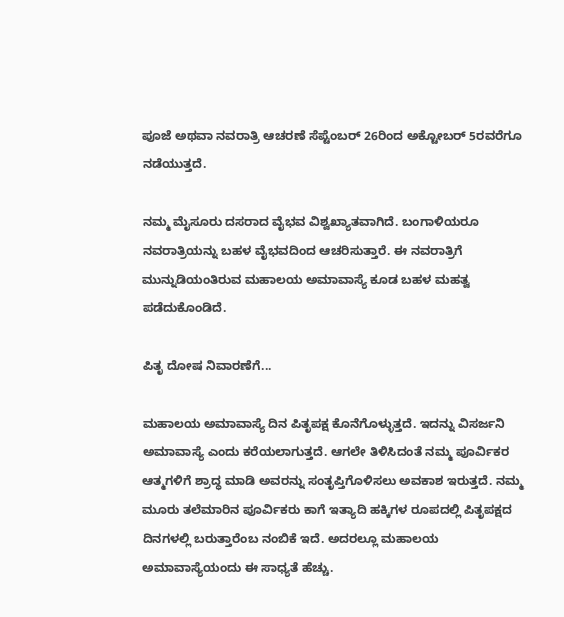ಪೂಜೆ ಅಥವಾ ನವರಾತ್ರಿ ಆಚರಣೆ ಸೆಪ್ಟೆಂಬರ್ 26ರಿಂದ ಅಕ್ಟೋಬರ್ 5ರವರೆಗೂ ನಡೆಯುತ್ತದೆ.

ನಮ್ಮ ಮೈಸೂರು ದಸರಾದ ವೈಭವ ವಿಶ್ವಖ್ಯಾತವಾಗಿದೆ. ಬಂಗಾಳಿಯರೂ ನವರಾತ್ರಿಯನ್ನು ಬಹಳ ವೈಭವದಿಂದ ಆಚರಿಸುತ್ತಾರೆ. ಈ ನವರಾತ್ರಿಗೆ ಮುನ್ನುಡಿಯಂತಿರುವ ಮಹಾಲಯ ಅಮಾವಾಸ್ಯೆ ಕೂಡ ಬಹಳ ಮಹತ್ವ ಪಡೆದುಕೊಂಡಿದೆ.

ಪಿತೃ ದೋಷ ನಿವಾರಣೆಗೆ...

ಮಹಾಲಯ ಅಮಾವಾಸ್ಯೆ ದಿನ ಪಿತೃಪಕ್ಷ ಕೊನೆಗೊಳ್ಳುತ್ತದೆ. ಇದನ್ನು ವಿಸರ್ಜನಿ ಅಮಾವಾಸ್ಯೆ ಎಂದು ಕರೆಯಲಾಗುತ್ತದೆ. ಆಗಲೇ ತಿಳಿಸಿದಂತೆ ನಮ್ಮ ಪೂರ್ವಿಕರ ಆತ್ಮಗಳಿಗೆ ಶ್ರಾದ್ಧ ಮಾಡಿ ಅವರನ್ನು ಸಂತೃಪ್ತಿಗೊಳಿಸಲು ಅವಕಾಶ ಇರುತ್ತದೆ. ನಮ್ಮ ಮೂರು ತಲೆಮಾರಿನ ಪೂರ್ವಿಕರು ಕಾಗೆ ಇತ್ಯಾದಿ ಹಕ್ಕಿಗಳ ರೂಪದಲ್ಲಿ ಪಿತೃಪಕ್ಷದ ದಿನಗಳಲ್ಲಿ ಬರುತ್ತಾರೆಂಬ ನಂಬಿಕೆ ಇದೆ. ಅದರಲ್ಲೂ ಮಹಾಲಯ ಅಮಾವಾಸ್ಯೆಯಂದು ಈ ಸಾಧ್ಯತೆ ಹೆಚ್ಚು.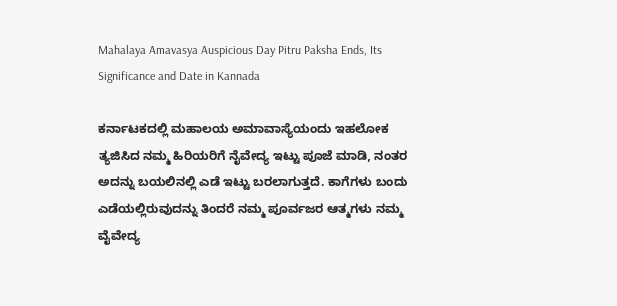Mahalaya Amavasya Auspicious Day Pitru Paksha Ends, Its Significance and Date in Kannada

ಕರ್ನಾಟಕದಲ್ಲಿ ಮಹಾಲಯ ಅಮಾವಾಸ್ಯೆಯಂದು ಇಹಲೋಕ ತ್ಯಜಿಸಿದ ನಮ್ಮ ಹಿರಿಯರಿಗೆ ನೈವೇದ್ಯ ಇಟ್ಟು ಪೂಜೆ ಮಾಡಿ, ನಂತರ ಅದನ್ನು ಬಯಲಿನಲ್ಲಿ ಎಡೆ ಇಟ್ಟು ಬರಲಾಗುತ್ತದೆ. ಕಾಗೆಗಳು ಬಂದು ಎಡೆಯಲ್ಲಿರುವುದನ್ನು ತಿಂದರೆ ನಮ್ಮ ಪೂರ್ವಜರ ಆತ್ಮಗಳು ನಮ್ಮ ವೈವೇದ್ಯ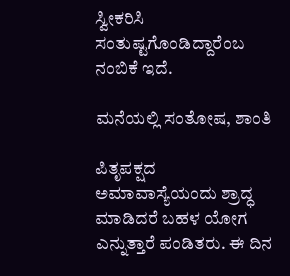ಸ್ವೀಕರಿಸಿ ಸಂತುಷ್ಟಗೊಂಡಿದ್ದಾರೆಂಬ ನಂಬಿಕೆ ಇದೆ.

ಮನೆಯಲ್ಲಿ ಸಂತೋಷ, ಶಾಂತಿ

ಪಿತೃಪಕ್ಷದ ಅಮಾವಾಸ್ಯೆಯಂದು ಶ್ರಾದ್ಧ ಮಾಡಿದರೆ ಬಹಳ ಯೋಗ ಎನ್ನುತ್ತಾರೆ ಪಂಡಿತರು. ಈ ದಿನ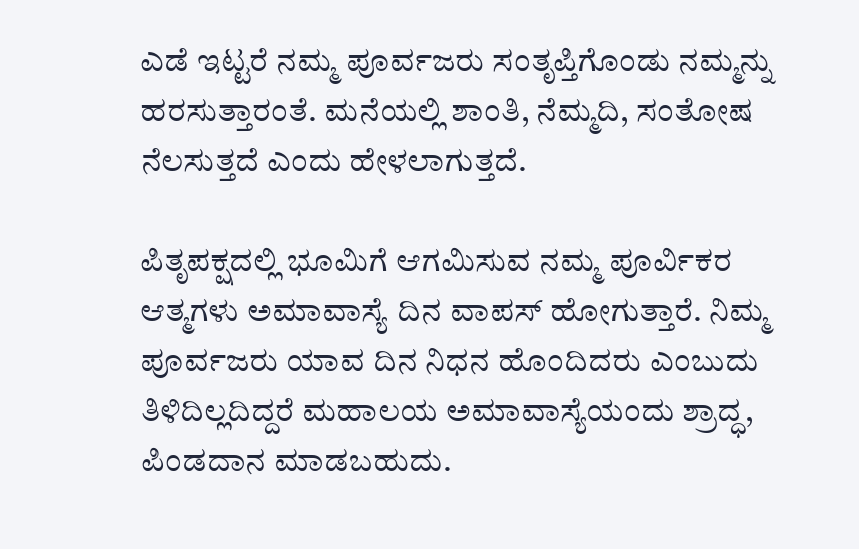ಎಡೆ ಇಟ್ಟರೆ ನಮ್ಮ ಪೂರ್ವಜರು ಸಂತೃಪ್ತಿಗೊಂಡು ನಮ್ಮನ್ನು ಹರಸುತ್ತಾರಂತೆ. ಮನೆಯಲ್ಲಿ ಶಾಂತಿ, ನೆಮ್ಮದಿ, ಸಂತೋಷ ನೆಲಸುತ್ತದೆ ಎಂದು ಹೇಳಲಾಗುತ್ತದೆ.

ಪಿತೃಪಕ್ಷದಲ್ಲಿ ಭೂಮಿಗೆ ಆಗಮಿಸುವ ನಮ್ಮ ಪೂರ್ವಿಕರ ಆತ್ಮಗಳು ಅಮಾವಾಸ್ಯೆ ದಿನ ವಾಪಸ್ ಹೋಗುತ್ತಾರೆ. ನಿಮ್ಮ ಪೂರ್ವಜರು ಯಾವ ದಿನ ನಿಧನ ಹೊಂದಿದರು ಎಂಬುದು ತಿಳಿದಿಲ್ಲದಿದ್ದರೆ ಮಹಾಲಯ ಅಮಾವಾಸ್ಯೆಯಂದು ಶ್ರಾದ್ಧ, ಪಿಂಡದಾನ ಮಾಡಬಹುದು.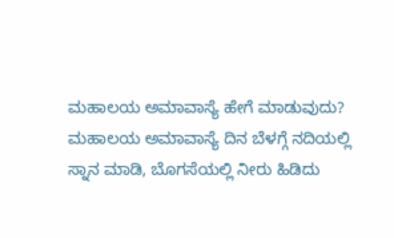ಮಹಾಲಯ ಅಮಾವಾಸ್ಯೆ ಹೇಗೆ ಮಾಡುವುದು?
ಮಹಾಲಯ ಅಮಾವಾಸ್ಯೆ ದಿನ ಬೆಳಗ್ಗೆ ನದಿಯಲ್ಲಿ ಸ್ನಾನ ಮಾಡಿ, ಬೊಗಸೆಯಲ್ಲಿ ನೀರು ಹಿಡಿದು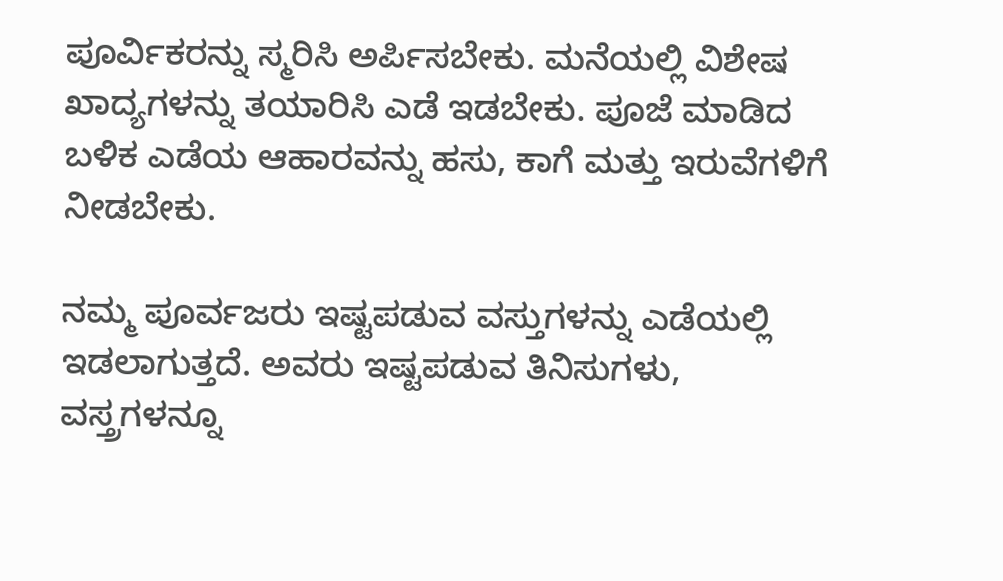ಪೂರ್ವಿಕರನ್ನು ಸ್ಮರಿಸಿ ಅರ್ಪಿಸಬೇಕು. ಮನೆಯಲ್ಲಿ ವಿಶೇಷ ಖಾದ್ಯಗಳನ್ನು ತಯಾರಿಸಿ ಎಡೆ ಇಡಬೇಕು. ಪೂಜೆ ಮಾಡಿದ ಬಳಿಕ ಎಡೆಯ ಆಹಾರವನ್ನು ಹಸು, ಕಾಗೆ ಮತ್ತು ಇರುವೆಗಳಿಗೆ ನೀಡಬೇಕು.

ನಮ್ಮ ಪೂರ್ವಜರು ಇಷ್ಟಪಡುವ ವಸ್ತುಗಳನ್ನು ಎಡೆಯಲ್ಲಿ ಇಡಲಾಗುತ್ತದೆ. ಅವರು ಇಷ್ಟಪಡುವ ತಿನಿಸುಗಳು, ವಸ್ತ್ರಗಳನ್ನೂ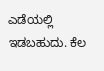ಎಡೆಯಲ್ಲಿ ಇಡಬಹುದು. ಕೆಲ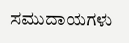ಸಮುದಾಯಗಳು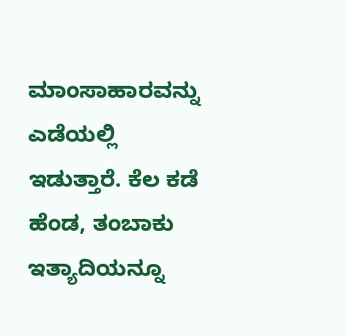ಮಾಂಸಾಹಾರವನ್ನು ಎಡೆಯಲ್ಲಿ ಇಡುತ್ತಾರೆ. ಕೆಲ ಕಡೆ ಹೆಂಡ, ತಂಬಾಕು ಇತ್ಯಾದಿಯನ್ನೂ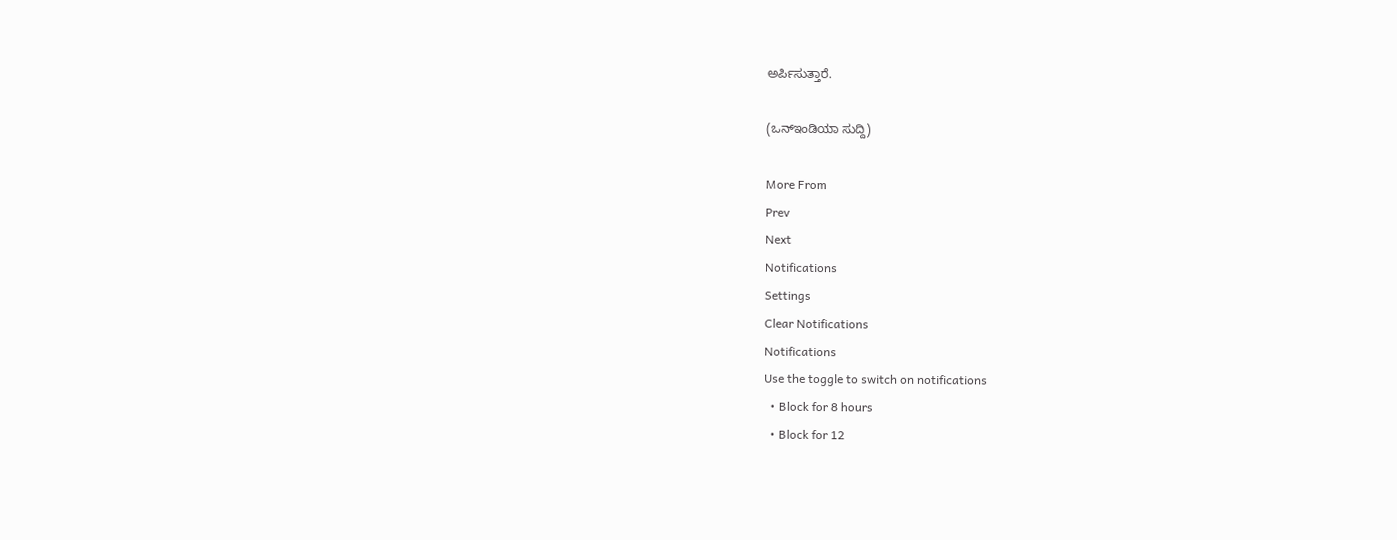ಅರ್ಪಿಸುತ್ತಾರೆ.

(ಒನ್ಇಂಡಿಯಾ ಸುದ್ದಿ)

More From
Prev
Next
Notifications
Settings
Clear Notifications
Notifications
Use the toggle to switch on notifications
  • Block for 8 hours
  • Block for 12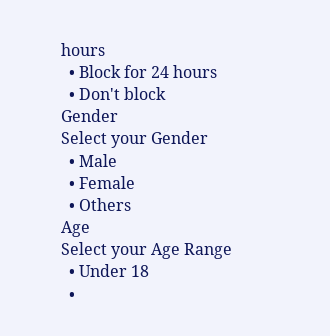hours
  • Block for 24 hours
  • Don't block
Gender
Select your Gender
  • Male
  • Female
  • Others
Age
Select your Age Range
  • Under 18
  •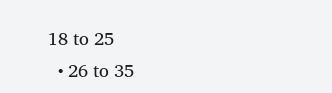18 to 25
  • 26 to 35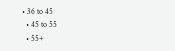• 36 to 45
  • 45 to 55
  • 55+